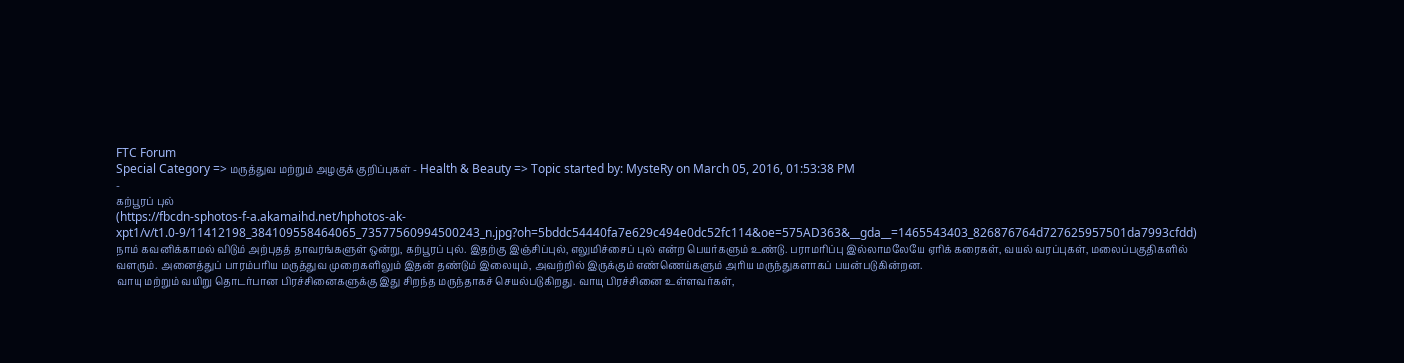FTC Forum
Special Category => மருத்துவ மற்றும் அழகுக் குறிப்புகள் - Health & Beauty => Topic started by: MysteRy on March 05, 2016, 01:53:38 PM
-
கற்பூரப் புல்
(https://fbcdn-sphotos-f-a.akamaihd.net/hphotos-ak-xpt1/v/t1.0-9/11412198_384109558464065_73577560994500243_n.jpg?oh=5bddc54440fa7e629c494e0dc52fc114&oe=575AD363&__gda__=1465543403_826876764d727625957501da7993cfdd)
நாம் கவனிக்காமல் விடும் அற்புதத் தாவரங்களுள் ஒன்று, கற்பூரப் புல். இதற்கு இஞ்சிப்புல், எலுமிச்சைப் புல் என்ற பெயர்களும் உண்டு. பராமரிப்பு இல்லாமலேயே ஏரிக் கரைகள், வயல் வரப்புகள், மலைப்பகுதிகளில் வளரும். அனைத்துப் பாரம்பரிய மருத்துவ முறைகளிலும் இதன் தண்டும் இலையும், அவற்றில் இருக்கும் எண்ணெய்களும் அரிய மருந்துகளாகப் பயன்படுகின்றன.
வாயு மற்றும் வயிறு தொடர்பான பிரச்சினைகளுக்கு இது சிறந்த மருந்தாகச் செயல்படுகிறது. வாயு பிரச்சினை உள்ளவர்கள்,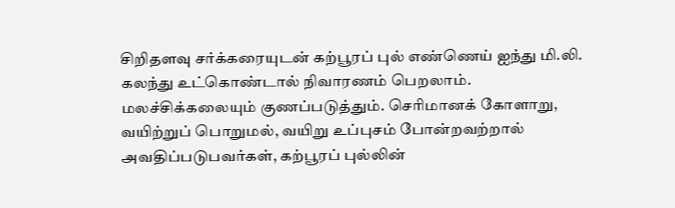சிறிதளவு சர்க்கரையுடன் கற்பூரப் புல் எண்ணெய் ஐந்து மி.லி. கலந்து உட்கொண்டால் நிவாரணம் பெறலாம். மலச்சிக்கலையும் குணப்படுத்தும். செரிமானக் கோளாறு, வயிற்றுப் பொறுமல், வயிறு உப்புசம் போன்றவற்றால் அவதிப்படுபவர்கள், கற்பூரப் புல்லின்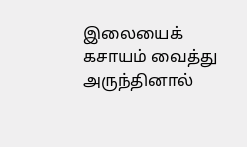இலையைக் கசாயம் வைத்து அருந்தினால்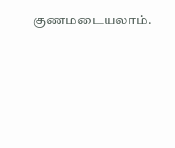குணமடையலாம்.